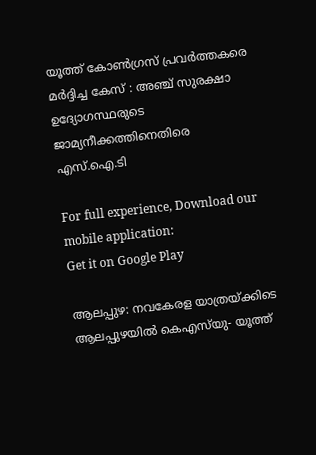യൂത്ത് കോൺഗ്രസ് പ്രവർത്തകരെ മർദ്ദിച്ച കേസ് : അഞ്ച് സുരക്ഷാ ഉദ്യോഗസ്ഥരുടെ ജാമ്യനീക്കത്തിനെതിരെ എസ്‌.ഐ.ടി

For full experience, Download our mobile application:
Get it on Google Play

ആലപ്പുഴ: നവകേരള യാത്രയ്ക്കിടെ ആലപ്പുഴയില്‍ കെഎസ്‌യു- യൂത്ത്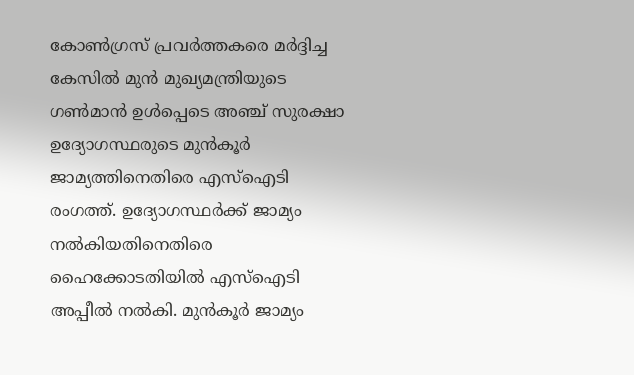കോണ്‍ഗ്രസ് പ്രവര്‍ത്തകരെ മര്‍ദ്ദിച്ച കേസില്‍ മുന്‍ മുഖ്യമന്ത്രിയുടെ ഗണ്‍മാന്‍ ഉള്‍പ്പെടെ അഞ്ച് സുരക്ഷാ ഉദ്യോഗസ്ഥരുടെ മുന്‍കൂര്‍ ജാമ്യത്തിനെതിരെ എസ്‌ഐടി രംഗത്ത്. ഉദ്യോഗസ്ഥര്‍ക്ക് ജാമ്യം നല്‍കിയതിനെതിരെ ഹൈക്കോടതിയില്‍ എസ്‌ഐടി അപ്പീല്‍ നല്‍കി. മുന്‍കൂര്‍ ജാമ്യം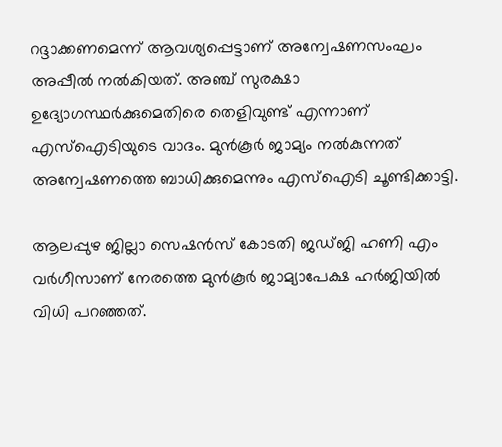റദ്ദാക്കണമെന്ന് ആവശ്യപ്പെട്ടാണ് അന്വേഷണസംഘം അപ്പീല്‍ നല്‍കിയത്. അഞ്ച് സുരക്ഷാ ഉദ്യോഗസ്ഥര്‍ക്കുമെതിരെ തെളിവുണ്ട് എന്നാണ് എസ്‌ഐടിയുടെ വാദം. മുന്‍കൂര്‍ ജാമ്യം നല്‍കുന്നത് അന്വേഷണത്തെ ബാധിക്കുമെന്നും എസ്‌ഐടി ചൂണ്ടിക്കാട്ടി.

ആലപ്പുഴ ജില്ലാ സെഷന്‍സ് കോടതി ജഡ്ജി ഹണി എം വര്‍ഗീസാണ് നേരത്തെ മുന്‍കൂര്‍ ജാമ്യാപേക്ഷ ഹര്‍ജിയില്‍ വിധി പറഞ്ഞത്.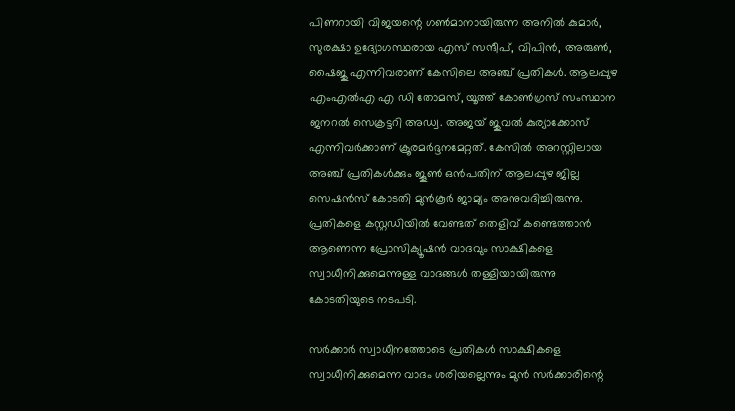പിണറായി വിജയന്റെ ഗണ്‍മാനായിരുന്ന അനില്‍ കുമാര്‍, സുരക്ഷാ ഉദ്യോഗസ്ഥരായ എസ് സന്ദീപ്, വിപിന്‍, അരുണ്‍, ഷൈജു എന്നിവരാണ് കേസിലെ അഞ്ച് പ്രതികള്‍. ആലപ്പുഴ എംഎല്‍എ എ ഡി തോമസ്, യൂത്ത് കോണ്‍ഗ്രസ് സംസ്ഥാന ജനറല്‍ സെക്രട്ടറി അഡ്വ. അജയ് ജുവല്‍ കുര്യാക്കോസ് എന്നിവര്‍ക്കാണ് ക്രൂരമര്‍ദ്ദനമേറ്റത്. കേസിൽ അറസ്റ്റിലായ അഞ്ച് പ്രതികൾക്കും ജൂണ്‍ ഒന്‍പതിന് ആലപ്പുഴ ജില്ല സെഷന്‍സ് കോടതി മുന്‍കൂര്‍ ജാമ്യം അനുവദിച്ചിരുന്നു. പ്രതികളെ കസ്റ്റഡിയില്‍ വേണ്ടത് തെളിവ് കണ്ടെത്താന്‍ ആണെന്ന പ്രോസിക്യൂഷന്‍ വാദവും സാക്ഷികളെ സ്വാധീനിക്കുമെന്നുള്ള വാദങ്ങള്‍ തള്ളിയായിരുന്നു കോടതിയുടെ നടപടി.

സര്‍ക്കാര്‍ സ്വാധീനത്തോടെ പ്രതികള്‍ സാക്ഷികളെ സ്വാധീനിക്കുമെന്ന വാദം ശരിയല്ലെന്നും മുന്‍ സര്‍ക്കാരിന്റെ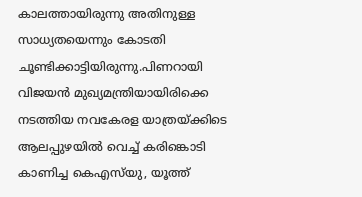കാലത്തായിരുന്നു അതിനുള്ള സാധ്യതയെന്നും കോടതി ചൂണ്ടിക്കാട്ടിയിരുന്നു.പിണറായി വിജയന്‍ മുഖ്യമന്ത്രിയായിരിക്കെ നടത്തിയ നവകേരള യാത്രയ്ക്കിടെ ആലപ്പുഴയില്‍ വെച്ച് കരിങ്കൊടി കാണിച്ച കെഎസ്‌യു, യൂത്ത്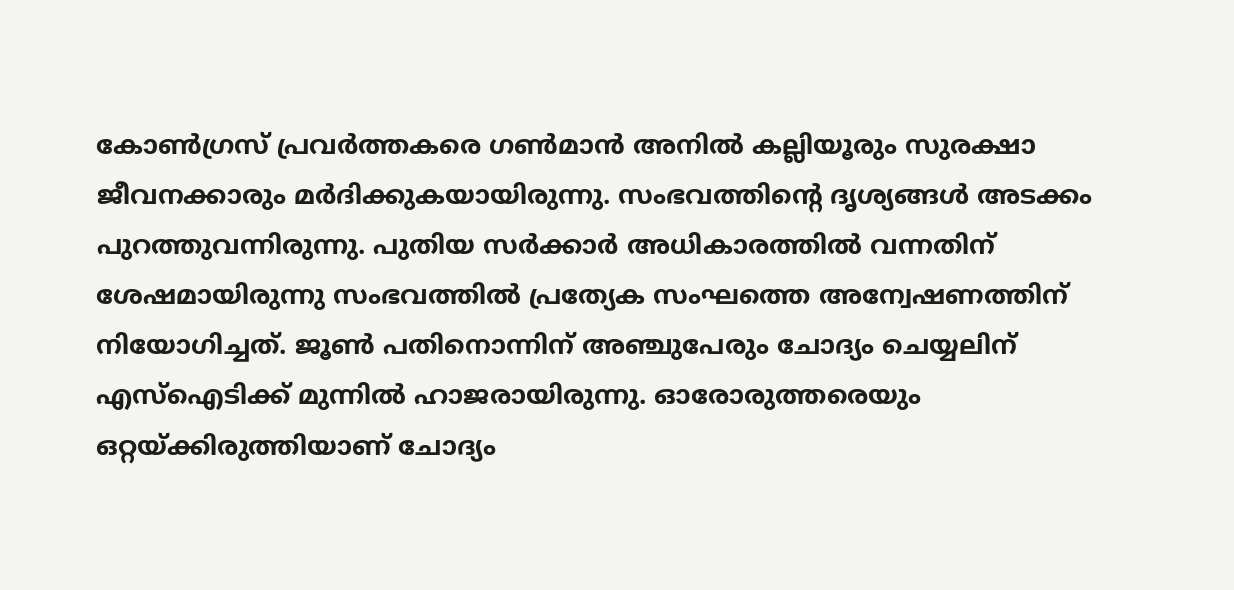കോണ്‍ഗ്രസ് പ്രവര്‍ത്തകരെ ഗണ്‍മാന്‍ അനില്‍ കല്ലിയൂരും സുരക്ഷാ ജീവനക്കാരും മര്‍ദിക്കുകയായിരുന്നു. സംഭവത്തിന്റെ ദൃശ്യങ്ങള്‍ അടക്കം പുറത്തുവന്നിരുന്നു. പുതിയ സർക്കാർ അധികാരത്തിൽ വന്നതിന് ശേഷമായിരുന്നു സംഭവത്തിൽ പ്രത്യേക സംഘത്തെ അന്വേഷണത്തിന് നിയോഗിച്ചത്. ജൂൺ പതിനൊന്നിന് അഞ്ചുപേരും ചോദ്യം ചെയ്യലിന് എസ്‌ഐടിക്ക് മുന്നില്‍ ഹാജരായിരുന്നു. ഓരോരുത്തരെയും ഒറ്റയ്ക്കിരുത്തിയാണ് ചോദ്യം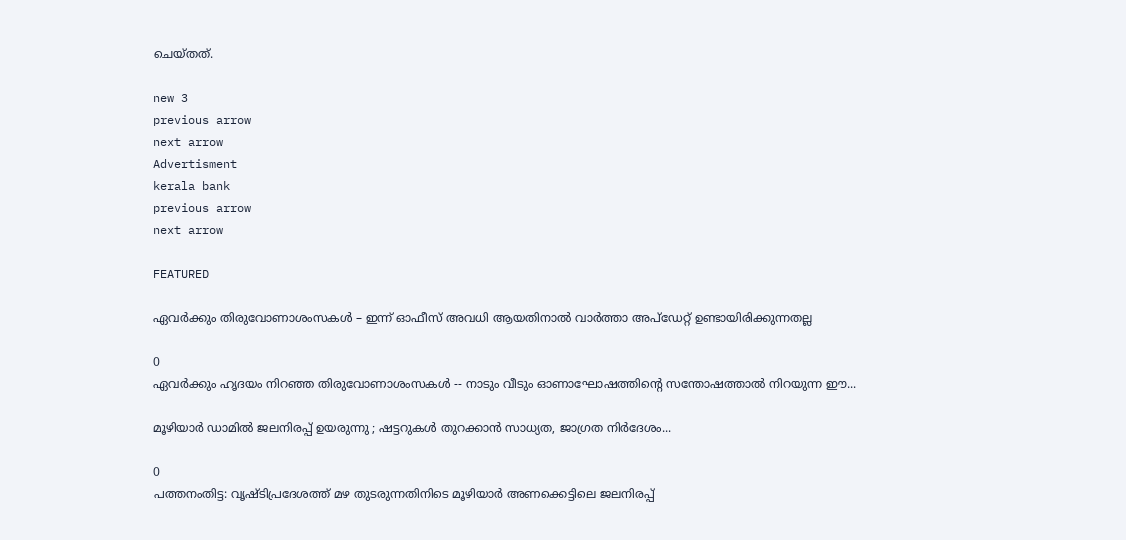ചെയ്തത്.

new 3
previous arrow
next arrow
Advertisment
kerala bank
previous arrow
next arrow

FEATURED

ഏവര്‍ക്കും തിരുവോണാശംസകള്‍ – ഇന്ന് ഓഫീസ് അവധി ആയതിനാല്‍ വാര്‍ത്താ അപ്ഡേറ്റ് ഉണ്ടായിരിക്കുന്നതല്ല

0
ഏവർക്കും ഹൃദയം നിറഞ്ഞ തിരുവോണാശംസകൾ -- നാടും വീടും ഓണാഘോഷത്തിന്റെ സന്തോഷത്താൽ നിറയുന്ന ഈ...

മൂഴിയാർ ഡാമിൽ ജലനിരപ്പ് ഉയരുന്നു ; ഷട്ടറുകൾ തുറക്കാൻ സാധ്യത, ജാഗ്രത നിർദേശം...

0
പത്തനംതിട്ട: വൃഷ്ടിപ്രദേശത്ത് മഴ തുടരുന്നതിനിടെ മൂഴിയാർ അണക്കെട്ടിലെ ജലനിരപ്പ്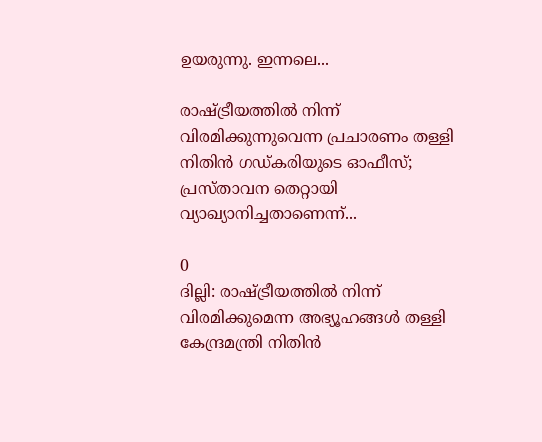ഉയരുന്നു. ഇന്നലെ...

രാഷ്ട്രീയത്തിൽ നിന്ന് വിരമിക്കുന്നുവെന്ന പ്രചാരണം തള്ളി നിതിൻ ഗഡ്കരിയുടെ ഓഫീസ്; പ്രസ്താവന തെറ്റായി വ്യാഖ്യാനിച്ചതാണെന്ന്...

0
ദില്ലി: രാഷ്ട്രീയത്തിൽ നിന്ന് വിരമിക്കുമെന്ന അഭ്യൂഹങ്ങൾ തള്ളി കേന്ദ്രമന്ത്രി നിതിൻ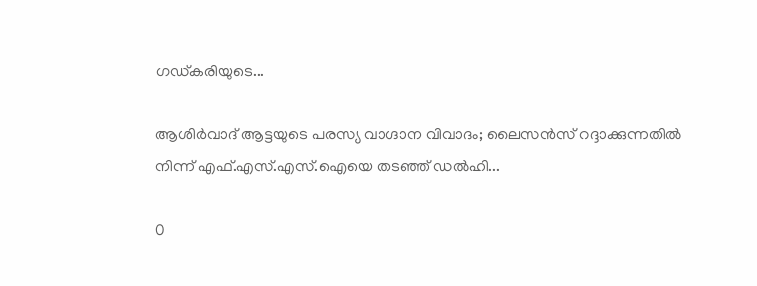ഗഡ്കരിയുടെ...

ആശിർവാദ് ആട്ടയുടെ പരസ്യ വാഗ്ദാന വിവാദം; ലൈസൻസ് റദ്ദാക്കുന്നതിൽ നിന്ന് എഫ്.എസ്.എസ്.ഐയെ തടഞ്ഞ് ഡൽഹി...

0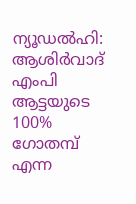ന്യൂഡല്‍ഹി: ആശിര്‍വാദ് എംപി ആട്ടയുടെ 100% ഗോതമ്പ് എന്ന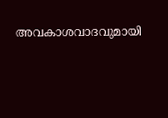അവകാശവാദവുമായി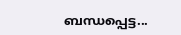ബന്ധപ്പെട്ട...